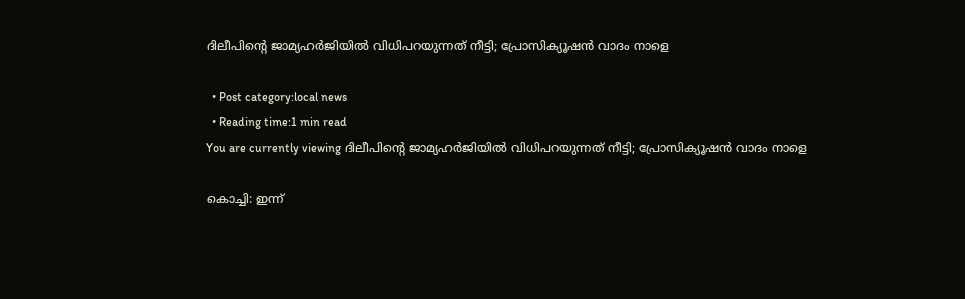ദിലീപിന്റെ ജാമ്യഹര്‍ജിയില്‍ വിധിപറയുന്നത് നീട്ടി; പ്രോസിക്യൂഷന്‍ വാദം നാളെ

  • Post category:local news
  • Reading time:1 min read
You are currently viewing ദിലീപിന്റെ ജാമ്യഹര്‍ജിയില്‍ വിധിപറയുന്നത് നീട്ടി; പ്രോസിക്യൂഷന്‍ വാദം നാളെ

കൊച്ചി: ഇന്ന്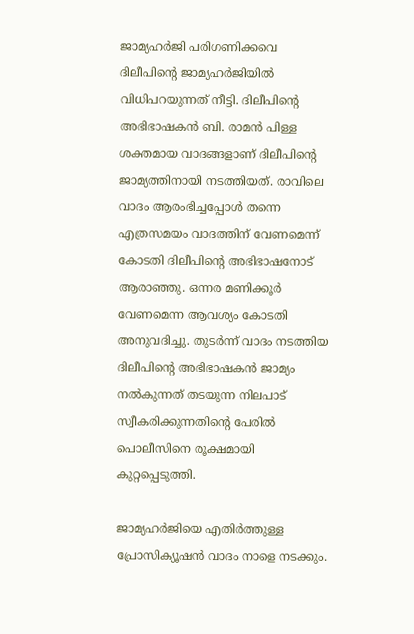ജാമ്യഹര്‍ജി പരിഗണിക്കവെ ദിലീപിന്റെ ജാമ്യഹര്‍ജിയില്‍ വിധിപറയുന്നത് നീട്ടി. ദിലീപിന്റെ അഭിഭാഷകന്‍ ബി. രാമന്‍ പിള്ള ശക്തമായ വാദങ്ങളാണ് ദിലീപിന്റെ ജാമ്യത്തിനായി നടത്തിയത്. രാവിലെ വാദം ആരംഭിച്ചപ്പോള്‍ തന്നെ എത്രസമയം വാദത്തിന് വേണമെന്ന് കോടതി ദിലീപിന്റെ അഭിഭാഷനോട് ആരാഞ്ഞു. ഒന്നര മണിക്കൂര്‍ വേണമെന്ന ആവശ്യം കോടതി അനുവദിച്ചു. തുടര്‍ന്ന് വാദം നടത്തിയ ദിലീപിന്റെ അഭിഭാഷകന്‍ ജാമ്യം നല്‍കുന്നത് തടയുന്ന നിലപാട് സ്വീകരിക്കുന്നതിന്റെ പേരില്‍ പൊലീസിനെ രൂക്ഷമായി കുറ്റപ്പെടുത്തി.

ജാമ്യഹര്‍ജിയെ എതിര്‍ത്തുള്ള പ്രോസിക്യൂഷന്‍ വാദം നാളെ നടക്കും.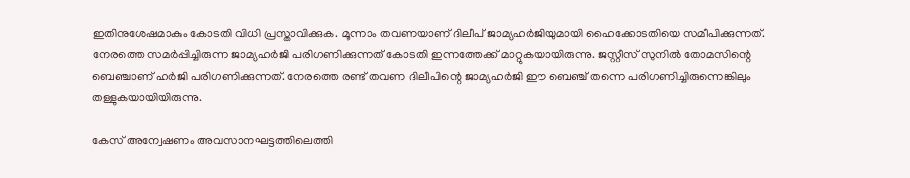ഇതിനുശേഷമാകും കോടതി വിധി പ്രസ്താവിക്കുക. മൂന്നാം തവണയാണ് ദിലീപ് ജാമ്യഹര്‍ജിയുമായി ഹൈക്കോടതിയെ സമീപിക്കുന്നത്. നേരത്തെ സമര്‍പ്പിച്ചിരുന്ന ജാമ്യഹര്‍ജി പരിഗണിക്കുന്നത് കോടതി ഇന്നത്തേക്ക് മാറ്റുകയായിരുന്നു. ജസ്റ്റീസ് സുനില്‍ തോമസിന്റെ ബെഞ്ചാണ് ഹര്‍ജി പരിഗണിക്കുന്നത്. നേരത്തെ രണ്ട് തവണ ദിലീപിന്റെ ജാമ്യഹര്‍ജി ഈ ബെഞ്ച് തന്നെ പരിഗണിച്ചിരുന്നെങ്കിലും തള്ളുകയായിയിരുന്നു.

കേസ് അന്വേഷണം അവസാനഘട്ടത്തിലെത്തി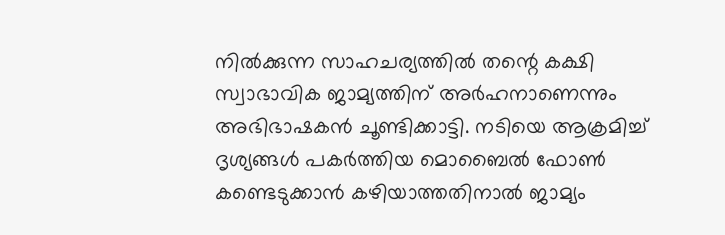നില്‍ക്കുന്ന സാഹചര്യത്തില്‍ തന്റെ കക്ഷി സ്വാഭാവിക ജാമ്യത്തിന് അര്‍ഹനാണെന്നും അഭിഭാഷകന്‍ ചൂണ്ടിക്കാട്ടി. നടിയെ ആക്രമിച്ച്‌ ദൃശ്യങ്ങള്‍ പകര്‍ത്തിയ മൊബൈല്‍ ഫോണ്‍ കണ്ടെടുക്കാന്‍ കഴിയാത്തതിനാല്‍ ജാമ്യം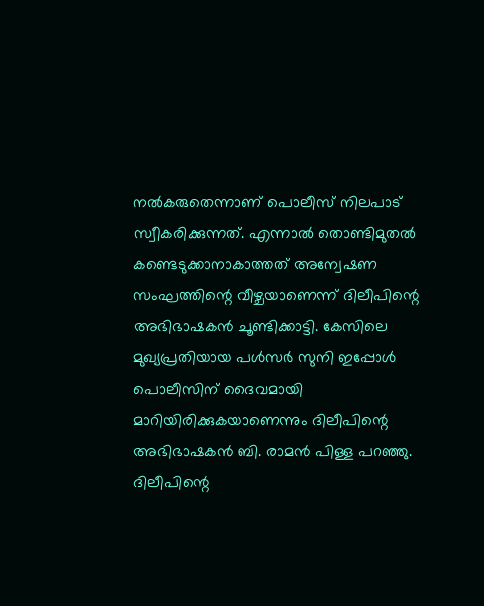നല്‍കരുതെന്നാണ് പൊലീസ് നിലപാട് സ്വീകരിക്കുന്നത്. എന്നാല്‍ തൊണ്ടിമുതല്‍ കണ്ടെടുക്കാനാകാത്തത് അന്വേഷണ സംഘത്തിന്റെ വീഴ്ചയാണെന്ന് ദിലീപിന്റെ അഭിഭാഷകന്‍ ചൂണ്ടിക്കാട്ടി. കേസിലെ മുഖ്യപ്രതിയായ പള്‍സര്‍ സുനി ഇപ്പോള്‍ പൊലീസിന് ദൈവമായി മാറിയിരിക്കുകയാണെന്നും ദിലീപിന്റെ അഭിഭാഷകന്‍ ബി. രാമന്‍ പിള്ള പറഞ്ഞു. ദിലീപിന്റെ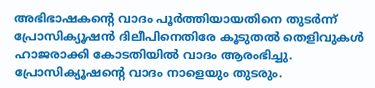അഭിഭാഷകന്റെ വാദം പൂര്‍ത്തിയായതിനെ തുടര്‍ന്ന് പ്രോസിക്യൂഷന്‍ ദിലീപിനെതിരേ കൂടുതല്‍ തെളിവുകള്‍ ഹാജരാക്കി കോടതിയില്‍ വാദം ആരംഭിച്ചു. പ്രോസിക്യൂഷന്റെ വാദം നാളെയും തുടരും.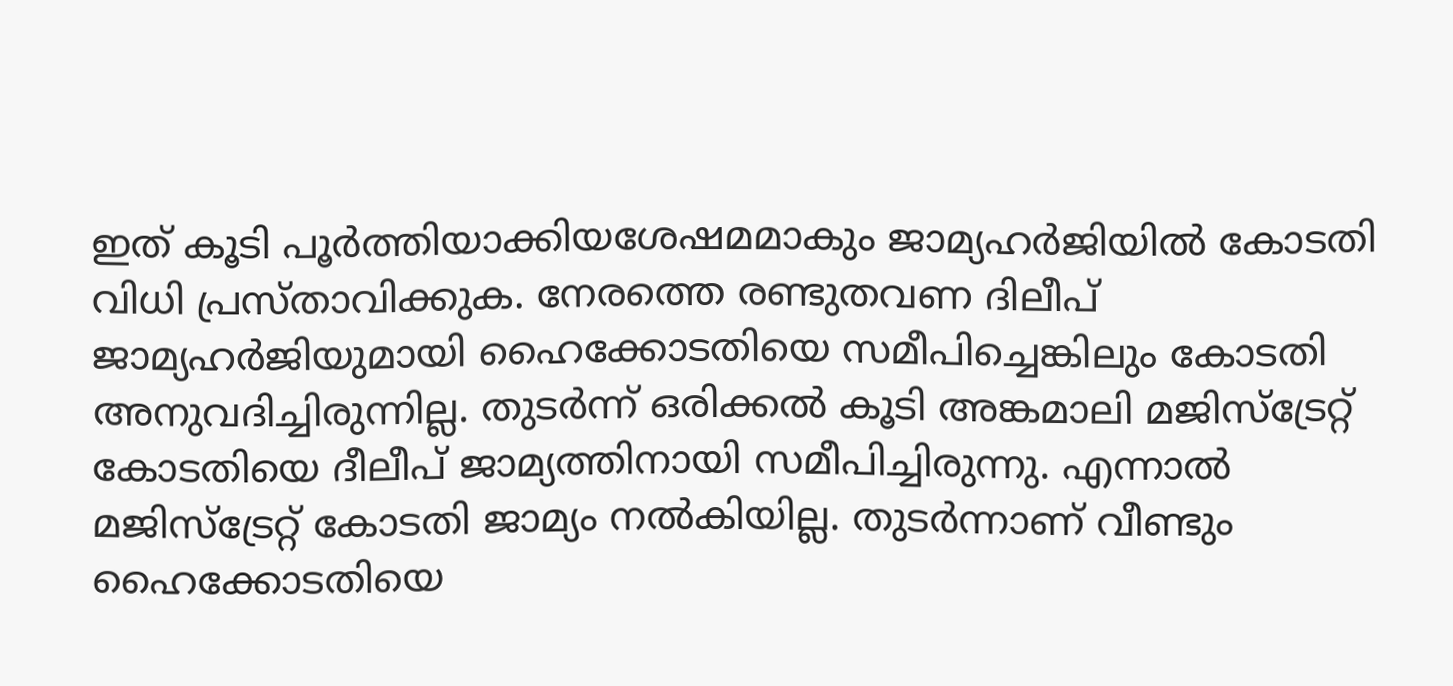ഇത് കൂടി പൂര്‍ത്തിയാക്കിയശേഷമമാകും ജാമ്യഹര്‍ജിയില്‍ കോടതി വിധി പ്രസ്താവിക്കുക. നേരത്തെ രണ്ടുതവണ ദിലീപ് ജാമ്യഹര്‍ജിയുമായി ഹൈക്കോടതിയെ സമീപിച്ചെങ്കിലും കോടതി അനുവദിച്ചിരുന്നില്ല. തുടര്‍ന്ന് ഒരിക്കല്‍ കൂടി അങ്കമാലി മജിസ്ട്രേറ്റ് കോടതിയെ ദീലീപ് ജാമ്യത്തിനായി സമീപിച്ചിരുന്നു. എന്നാല്‍ മജിസ്ട്രേറ്റ് കോടതി ജാമ്യം നല്‍കിയില്ല. തുടര്‍ന്നാണ് വീണ്ടും ഹൈക്കോടതിയെ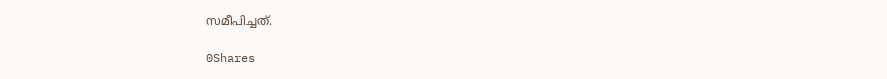സമീപിച്ചത്.

0Shares